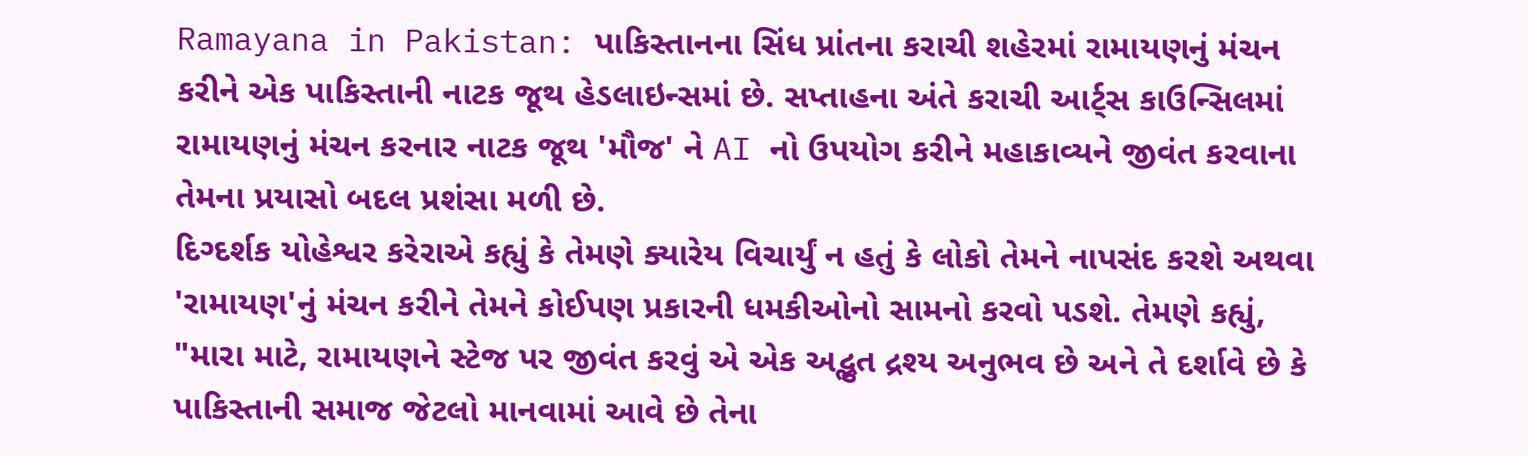Ramayana in Pakistan: પાકિસ્તાનના સિંધ પ્રાંતના કરાચી શહેરમાં રામાયણનું મંચન કરીને એક પાકિસ્તાની નાટક જૂથ હેડલાઇન્સમાં છે. સપ્તાહના અંતે કરાચી આર્ટ્સ કાઉન્સિલમાં રામાયણનું મંચન કરનાર નાટક જૂથ 'મૌજ' ને AI નો ઉપયોગ કરીને મહાકાવ્યને જીવંત કરવાના તેમના પ્રયાસો બદલ પ્રશંસા મળી છે.
દિગ્દર્શક યોહેશ્વર કરેરાએ કહ્યું કે તેમણે ક્યારેય વિચાર્યું ન હતું કે લોકો તેમને નાપસંદ કરશે અથવા 'રામાયણ'નું મંચન કરીને તેમને કોઈપણ પ્રકારની ધમકીઓનો સામનો કરવો પડશે. તેમણે કહ્યું, "મારા માટે, રામાયણને સ્ટેજ પર જીવંત કરવું એ એક અદ્ભુત દ્રશ્ય અનુભવ છે અને તે દર્શાવે છે કે પાકિસ્તાની સમાજ જેટલો માનવામાં આવે છે તેના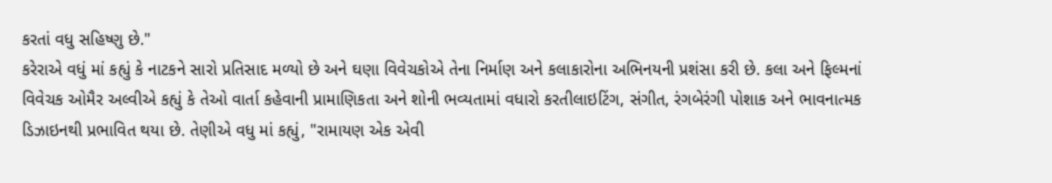કરતાં વધુ સહિષ્ણુ છે."
કરેરાએ વધું માં કહ્યું કે નાટકને સારો પ્રતિસાદ મળ્યો છે અને ઘણા વિવેચકોએ તેના નિર્માણ અને કલાકારોના અભિનયની પ્રશંસા કરી છે. કલા અને ફિલ્મનાં વિવેચક ઓમૈર અલ્વીએ કહ્યું કે તેઓ વાર્તા કહેવાની પ્રામાણિકતા અને શોની ભવ્યતામાં વધારો કરતીલાઇટિંગ, સંગીત, રંગબેરંગી પોશાક અને ભાવનાત્મક ડિઝાઇનથી પ્રભાવિત થયા છે. તેણીએ વધુ માં કહ્યું, "રામાયણ એક એવી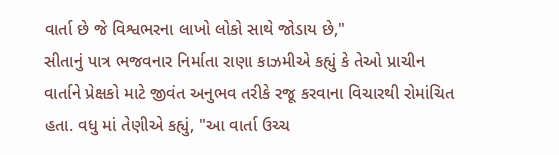વાર્તા છે જે વિશ્વભરના લાખો લોકો સાથે જોડાય છે,"
સીતાનું પાત્ર ભજવનાર નિર્માતા રાણા કાઝમીએ કહ્યું કે તેઓ પ્રાચીન વાર્તાને પ્રેક્ષકો માટે જીવંત અનુભવ તરીકે રજૂ કરવાના વિચારથી રોમાંચિત હતા. વધુ માં તેણીએ કહ્યું, "આ વાર્તા ઉચ્ચ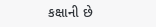કક્ષાની છે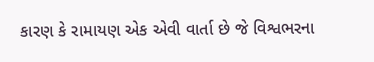કારણ કે રામાયણ એક એવી વાર્તા છે જે વિશ્વભરના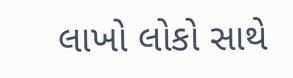લાખો લોકો સાથે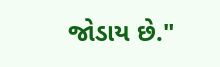જોડાય છે."